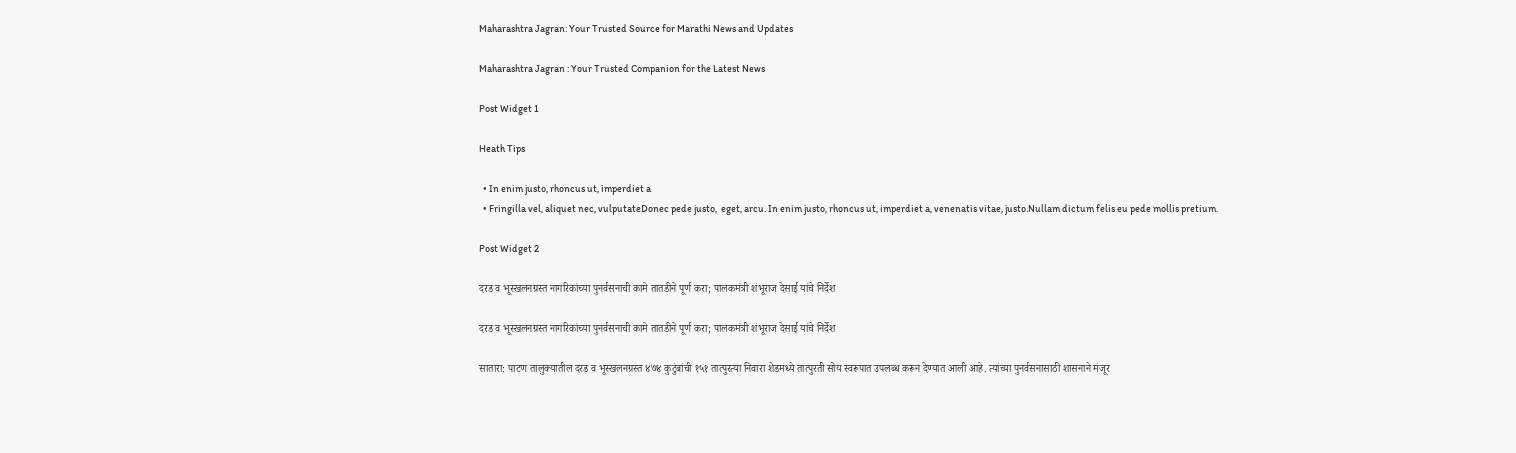Maharashtra Jagran: Your Trusted Source for Marathi News and Updates

Maharashtra Jagran : Your Trusted Companion for the Latest News

Post Widget 1

Heath Tips

  • In enim justo, rhoncus ut, imperdiet a
  • Fringilla vel, aliquet nec, vulputateDonec pede justo,  eget, arcu. In enim justo, rhoncus ut, imperdiet a, venenatis vitae, justo.Nullam dictum felis eu pede mollis pretium.

Post Widget 2

दरड व भूस्खलनग्रस्त नागरिकांच्या पुनर्वसनाची कामे तातडीने पूर्ण करा; पालकमंत्री शंभूराज देसाई यांचे निर्देश

दरड व भूस्खलनग्रस्त नागरिकांच्या पुनर्वसनाची कामे तातडीने पूर्ण करा; पालकमंत्री शंभूराज देसाई यांचे निर्देश

सातारा: पाटण तालुक्यातील दरड व भूस्खलनग्रस्त ४७४ कुटुंबांची १५१ तात्पुरत्या निवारा शेडमध्ये तात्पुरती सोय स्वरूपात उपलब्ध करून देण्यात आली आहे. त्यांच्या पुनर्वसनासाठी शासनाने मंजूर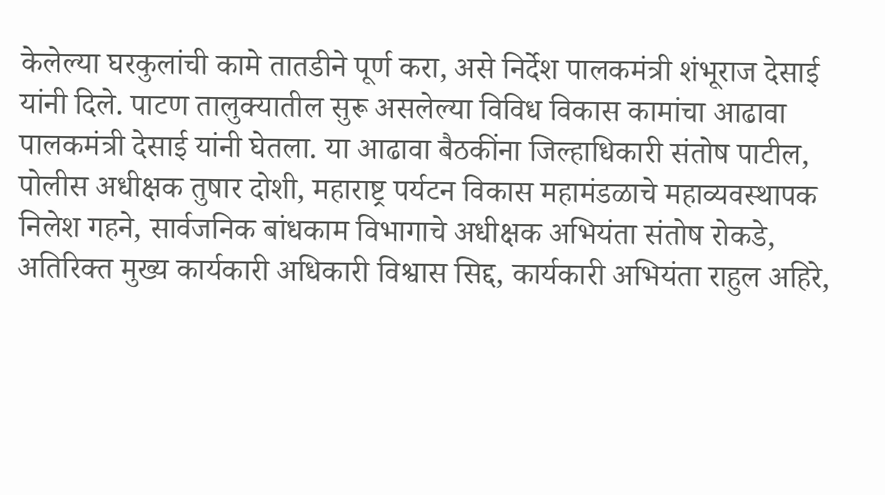केलेल्या घरकुलांची कामे तातडीने पूर्ण करा, असे निर्देश पालकमंत्री शंभूराज देसाई यांनी दिले. पाटण तालुक्यातील सुरू असलेल्या विविध विकास कामांचा आढावा पालकमंत्री देसाई यांनी घेतला. या आढावा बैठकींना जिल्हाधिकारी संतोष पाटील, पोलीस अधीक्षक तुषार दोशी, महाराष्ट्र पर्यटन विकास महामंडळाचे महाव्यवस्थापक निलेश गहने, सार्वजनिक बांधकाम विभागाचे अधीक्षक अभियंता संतोष रोकडे, अतिरिक्त मुख्य कार्यकारी अधिकारी विश्वास सिद्द, कार्यकारी अभियंता राहुल अहिरे,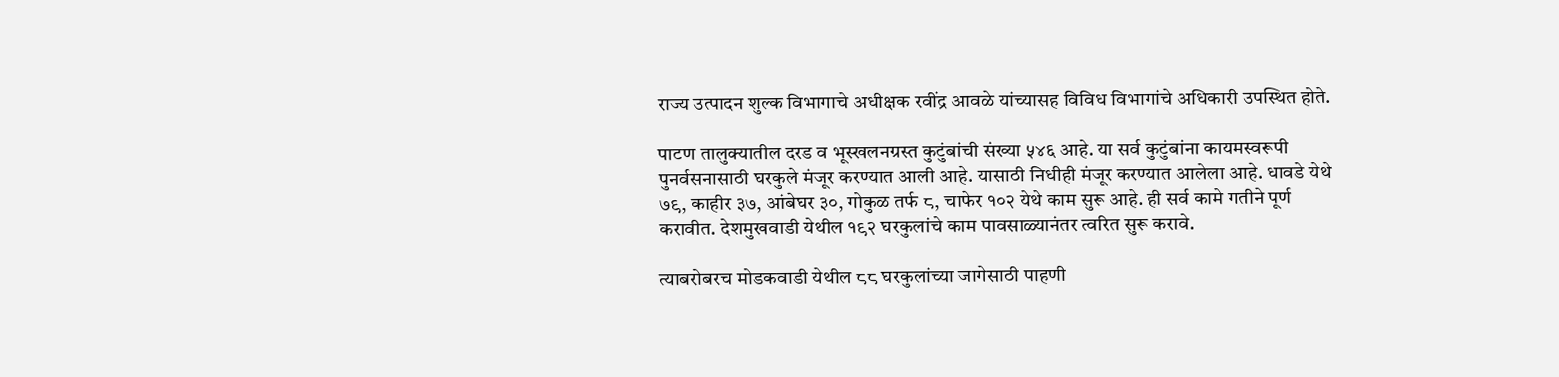राज्य उत्पादन शुल्क विभागाचे अधीक्षक रवींद्र आवळे यांच्यासह विविध विभागांचे अधिकारी उपस्थित होते.

पाटण तालुक्यातील दरड व भूस्खलनग्रस्त कुटुंबांची संख्या ५४६ आहे. या सर्व कुटुंबांना कायमस्वरूपी पुनर्वसनासाठी घरकुले मंजूर करण्यात आली आहे. यासाठी निधीही मंजूर करण्यात आलेला आहे. धावडे येथे ७९, काहीर ३७, आंबेघर ३०, गोकुळ तर्फ ८, चाफेर १०२ येथे काम सुरू आहे. ही सर्व कामे गतीने पूर्ण करावीत. देशमुखवाडी येथील १९२ घरकुलांचे काम पावसाळ्यानंतर त्वरित सुरू करावे.

त्याबरोबरच मोडकवाडी येथील ८८ घरकुलांच्या जागेसाठी पाहणी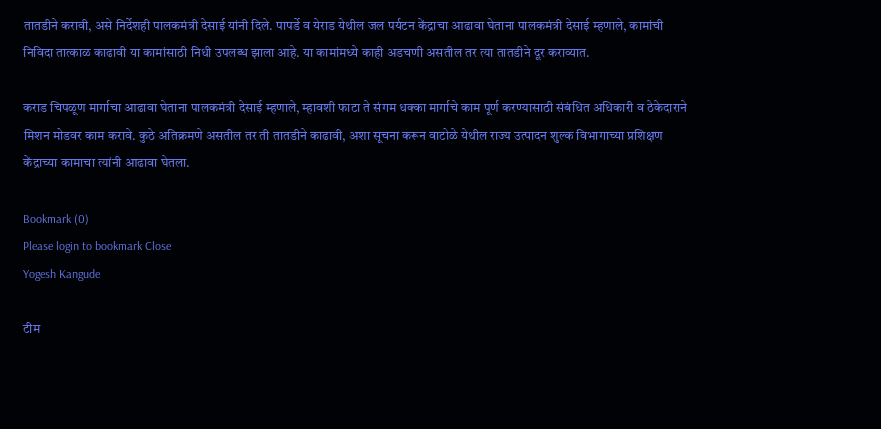तातडीने करावी, असे निर्देशही पालकमंत्री देसाई यांनी दिले. पापर्डे व येराड येथील जल पर्यटन केंद्राचा आढावा घेताना पालकमंत्री देसाई म्हणाले, कामांची निविदा तात्काळ काढावी या कामांसाठी निधी उपलब्ध झाला आहे. या कामांमध्ये काही अडचणी असतील तर त्या तातडीने दूर कराव्यात.

कराड चिपळूण मार्गाचा आढावा घेताना पालकमंत्री देसाई म्हणाले, म्हावशी फाटा ते संगम धक्का मार्गाचे काम पूर्ण करण्यासाठी संबंधित अधिकारी व ठेकेदाराने मिशन मोडवर काम करावे. कुठे अतिक्रमणे असतील तर ती तातडीने काढावी, अशा सूचना करून वाटोळे येथील राज्य उत्पादन शुल्क विभागाच्या प्रशिक्षण केंद्राच्या कामाचा त्यांनी आढावा घेतला.

Bookmark (0)
Please login to bookmark Close
Yogesh Kangude

टीम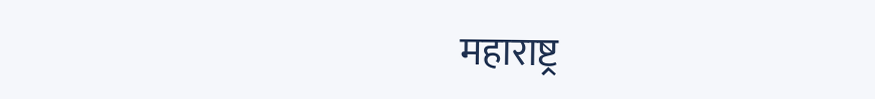महाराष्ट्र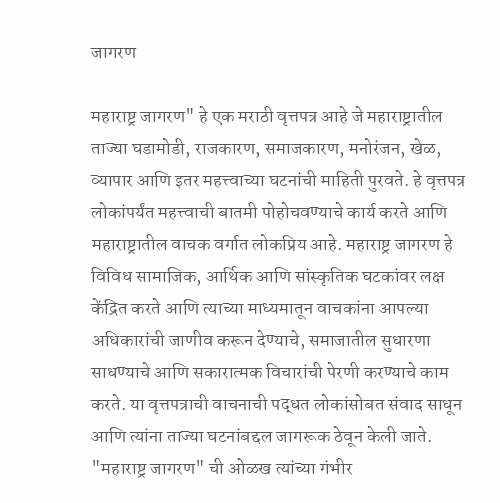जागरण

महाराष्ट्र जागरण" हे एक मराठी वृत्तपत्र आहे जे महाराष्ट्रातील ताज्या घडामोडी, राजकारण, समाजकारण, मनोरंजन, खेळ, व्यापार आणि इतर महत्त्वाच्या घटनांची माहिती पुरवते. हे वृत्तपत्र लोकांपर्यंत महत्त्वाची बातमी पोहोचवण्याचे कार्य करते आणि महाराष्ट्रातील वाचक वर्गात लोकप्रिय आहे. महाराष्ट्र जागरण हे विविध सामाजिक, आर्थिक आणि सांस्कृतिक घटकांवर लक्ष केंद्रित करते आणि त्याच्या माध्यमातून वाचकांना आपल्या अधिकारांची जाणीव करून देण्याचे, समाजातील सुधारणा साधण्याचे आणि सकारात्मक विचारांची पेरणी करण्याचे काम करते. या वृत्तपत्राची वाचनाची पद्धत लोकांसोबत संवाद साधून आणि त्यांना ताज्या घटनांबद्दल जागरूक ठेवून केली जाते. "महाराष्ट्र जागरण" ची ओळख त्यांच्या गंभीर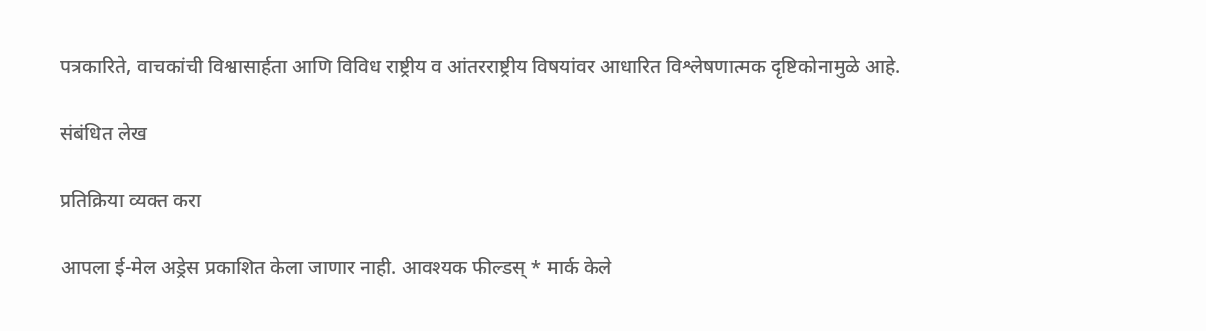पत्रकारिते, वाचकांची विश्वासार्हता आणि विविध राष्ट्रीय व आंतरराष्ट्रीय विषयांवर आधारित विश्लेषणात्मक दृष्टिकोनामुळे आहे.

संबंधित लेख

प्रतिक्रिया व्यक्त करा

आपला ई-मेल अड्रेस प्रकाशित केला जाणार नाही. आवश्यक फील्डस् * मार्क केले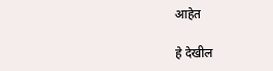आहेत

हे देखील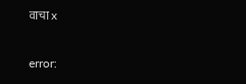वाचा x

error: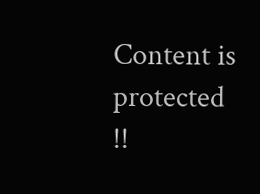Content is protected !!